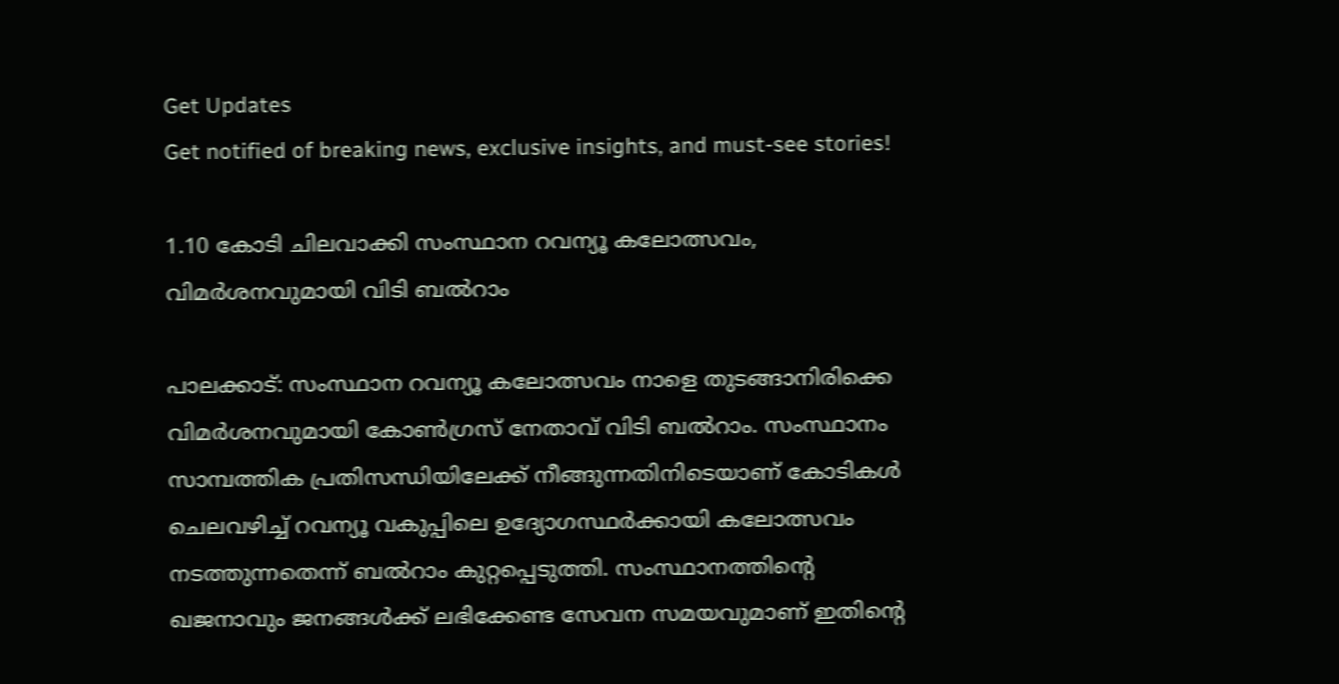Get Updates
Get notified of breaking news, exclusive insights, and must-see stories!

1.10 കോടി ചിലവാക്കി സംസ്ഥാന റവന്യൂ കലോത്സവം, വിമർശനവുമായി വിടി ബൽറാം

പാലക്കാട്: സംസ്ഥാന റവന്യൂ കലോത്സവം നാളെ തുടങ്ങാനിരിക്കെ വിമർശനവുമായി കോൺഗ്രസ് നേതാവ് വിടി ബൽറാം. സംസ്ഥാനം സാമ്പത്തിക പ്രതിസന്ധിയിലേക്ക് നീങ്ങുന്നതിനിടെയാണ് കോടികൾ ചെലവഴിച്ച് റവന്യൂ വകുപ്പിലെ ഉദ്യോഗസ്ഥർക്കായി കലോത്സവം നടത്തുന്നതെന്ന് ബൽറാം കുറ്റപ്പെടുത്തി. സംസ്ഥാനത്തിന്റെ ഖജനാവും ജനങ്ങൾക്ക് ലഭിക്കേണ്ട സേവന സമയവുമാണ് ഇതിന്റെ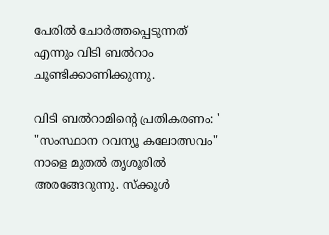പേരിൽ ചോർത്തപ്പെടുന്നത് എന്നും വിടി ബൽറാം ചൂണ്ടിക്കാണിക്കുന്നു.

വിടി ബൽറാമിന്റെ പ്രതികരണം: ' "സംസ്ഥാന റവന്യൂ കലോത്സവം" നാളെ മുതൽ തൃശൂരിൽ അരങ്ങേറുന്നു. സ്ക്കൂൾ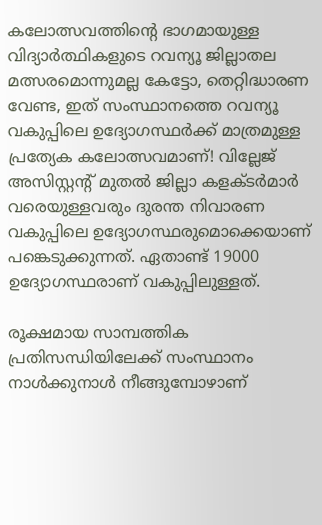കലോത്സവത്തിന്റെ ഭാഗമായുള്ള വിദ്യാർത്ഥികളുടെ റവന്യൂ ജില്ലാതല മത്സരമൊന്നുമല്ല കേട്ടോ, തെറ്റിദ്ധാരണ വേണ്ട, ഇത് സംസ്ഥാനത്തെ റവന്യൂ വകുപ്പിലെ ഉദ്യോഗസ്ഥർക്ക് മാത്രമുള്ള പ്രത്യേക കലോത്സവമാണ്! വില്ലേജ് അസിസ്റ്റന്റ് മുതൽ ജില്ലാ കളക്ടർമാർ വരെയുള്ളവരും ദുരന്ത നിവാരണ വകുപ്പിലെ ഉദ്യോഗസ്ഥരുമൊക്കെയാണ് പങ്കെടുക്കുന്നത്. ഏതാണ്ട് 19000 ഉദ്യോഗസ്ഥരാണ് വകുപ്പിലുള്ളത്.

രൂക്ഷമായ സാമ്പത്തിക പ്രതിസന്ധിയിലേക്ക് സംസ്ഥാനം നാൾക്കുനാൾ നീങ്ങുമ്പോഴാണ്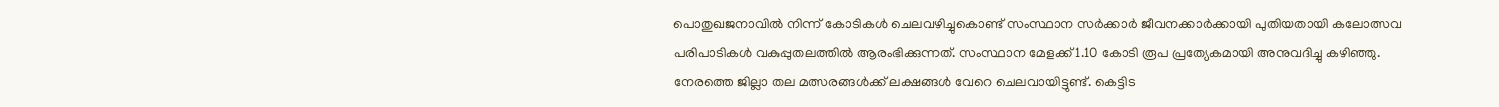പൊതുഖജനാവിൽ നിന്ന് കോടികൾ ചെലവഴിച്ചുകൊണ്ട് സംസ്ഥാന സർക്കാർ ജീവനക്കാർക്കായി പുതിയതായി കലോത്സവ പരിപാടികൾ വകുപ്പുതലത്തിൽ ആരംഭിക്കുന്നത്. സംസ്ഥാന മേളക്ക് 1.10 കോടി രൂപ പ്രത്യേകമായി അനുവദിച്ചു കഴിഞ്ഞു. നേരത്തെ ജില്ലാ തല മത്സരങ്ങൾക്ക് ലക്ഷങ്ങൾ വേറെ ചെലവായിട്ടുണ്ട്. കെട്ടിട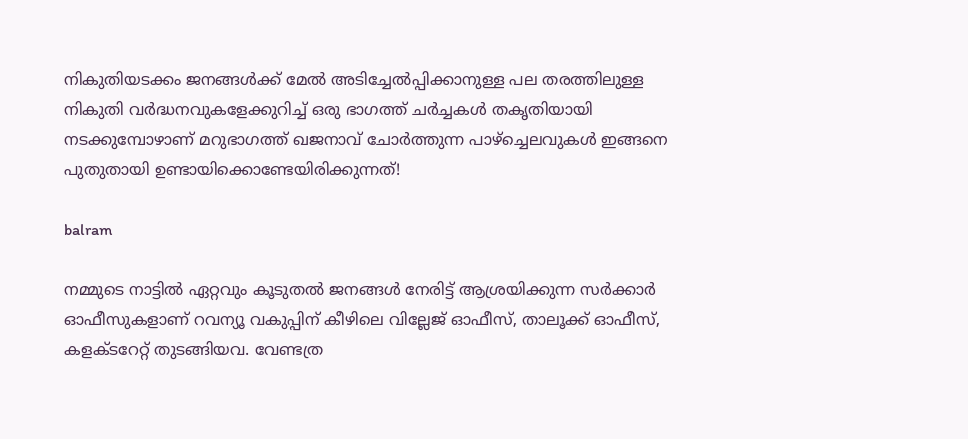നികുതിയടക്കം ജനങ്ങൾക്ക് മേൽ അടിച്ചേൽപ്പിക്കാനുള്ള പല തരത്തിലുള്ള നികുതി വർദ്ധനവുകളേക്കുറിച്ച് ഒരു ഭാഗത്ത് ചർച്ചകൾ തകൃതിയായി നടക്കുമ്പോഴാണ് മറുഭാഗത്ത് ഖജനാവ് ചോർത്തുന്ന പാഴ്ച്ചെലവുകൾ ഇങ്ങനെ പുതുതായി ഉണ്ടായിക്കൊണ്ടേയിരിക്കുന്നത്!

balram

നമ്മുടെ നാട്ടിൽ ഏറ്റവും കൂടുതൽ ജനങ്ങൾ നേരിട്ട് ആശ്രയിക്കുന്ന സർക്കാർ ഓഫീസുകളാണ് റവന്യൂ വകുപ്പിന് കീഴിലെ വില്ലേജ് ഓഫീസ്, താലൂക്ക് ഓഫീസ്, കളക്ടറേറ്റ് തുടങ്ങിയവ. വേണ്ടത്ര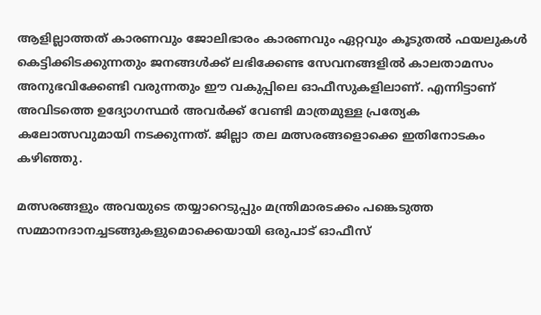ആളില്ലാത്തത് കാരണവും ജോലിഭാരം കാരണവും ഏറ്റവും കൂടുതൽ ഫയലുകൾ കെട്ടിക്കിടക്കുന്നതും ജനങ്ങൾക്ക് ലഭിക്കേണ്ട സേവനങ്ങളിൽ കാലതാമസം അനുഭവിക്കേണ്ടി വരുന്നതും ഈ വകുപ്പിലെ ഓഫീസുകളിലാണ്. എന്നിട്ടാണ് അവിടത്തെ ഉദ്യോഗസ്ഥർ അവർക്ക് വേണ്ടി മാത്രമുള്ള പ്രത്യേക കലോത്സവുമായി നടക്കുന്നത്. ജില്ലാ തല മത്സരങ്ങളൊക്കെ ഇതിനോടകം കഴിഞ്ഞു.

മത്സരങ്ങളും അവയുടെ തയ്യാറെടുപ്പും മന്ത്രിമാരടക്കം പങ്കെടുത്ത സമ്മാനദാനച്ചടങ്ങുകളുമൊക്കെയായി ഒരുപാട് ഓഫീസ്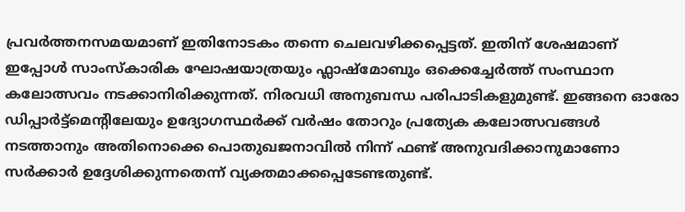പ്രവർത്തനസമയമാണ് ഇതിനോടകം തന്നെ ചെലവഴിക്കപ്പെട്ടത്. ഇതിന് ശേഷമാണ് ഇപ്പോൾ സാംസ്കാരിക ഘോഷയാത്രയും ഫ്ലാഷ്മോബും ഒക്കെച്ചേർത്ത് സംസ്ഥാന കലോത്സവം നടക്കാനിരിക്കുന്നത്. നിരവധി അനുബന്ധ പരിപാടികളുമുണ്ട്. ഇങ്ങനെ ഓരോ ഡിപ്പാർട്ട്മെന്റിലേയും ഉദ്യോഗസ്ഥർക്ക് വർഷം തോറും പ്രത്യേക കലോത്സവങ്ങൾ നടത്താനും അതിനൊക്കെ പൊതുഖജനാവിൽ നിന്ന് ഫണ്ട് അനുവദിക്കാനുമാണോ സർക്കാർ ഉദ്ദേശിക്കുന്നതെന്ന് വ്യക്തമാക്കപ്പെടേണ്ടതുണ്ട്.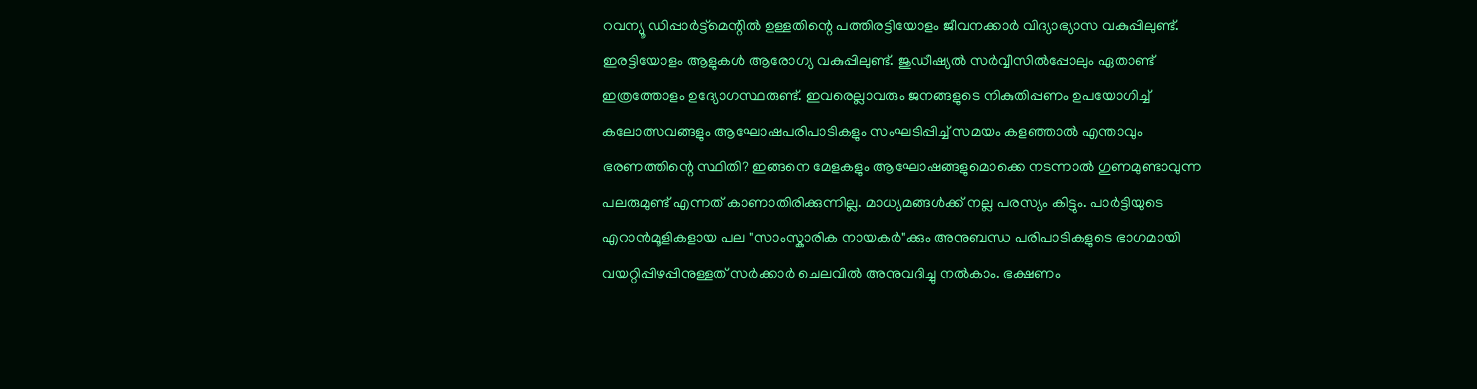റവന്യൂ ഡിപ്പാർട്ട്മെന്റിൽ ഉള്ളതിന്റെ പത്തിരട്ടിയോളം ജീവനക്കാർ വിദ്യാഭ്യാസ വകുപ്പിലുണ്ട്. ഇരട്ടിയോളം ആളുകൾ ആരോഗ്യ വകുപ്പിലുണ്ട്. ജുഡീഷ്യൽ സർവ്വീസിൽപ്പോലും ഏതാണ്ട് ഇത്രത്തോളം ഉദ്യോഗസ്ഥരുണ്ട്. ഇവരെല്ലാവരും ജനങ്ങളുടെ നികുതിപ്പണം ഉപയോഗിച്ച് കലോത്സവങ്ങളും ആഘോഷപരിപാടികളും സംഘടിപ്പിച്ച് സമയം കളഞ്ഞാൽ എന്താവും ഭരണത്തിന്റെ സ്ഥിതി? ഇങ്ങനെ മേളകളും ആഘോഷങ്ങളുമൊക്കെ നടന്നാൽ ഗുണമുണ്ടാവുന്ന പലരുമുണ്ട് എന്നത് കാണാതിരിക്കുന്നില്ല. മാധ്യമങ്ങൾക്ക് നല്ല പരസ്യം കിട്ടും. പാർട്ടിയുടെ എറാൻമൂളികളായ പല "സാംസ്കാരിക നായകർ"ക്കും അനുബന്ധ പരിപാടികളുടെ ഭാഗമായി വയറ്റിപ്പിഴപ്പിനുള്ളത് സർക്കാർ ചെലവിൽ അനുവദിച്ചു നൽകാം. ഭക്ഷണം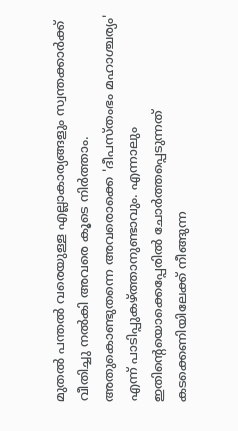മുതൽ പന്തൽ വരെയുള്ള എല്ലാകാര്യങ്ങളും സ്വന്തക്കാർക്ക് വീതിച്ചു നൽകി അവരെ കൂടെ നിർത്താം. അതുകൊണ്ടുതന്നെ അവരൊക്കെ 'ദീപസ്തംഭം മഹാശ്ചര്യം' എന്ന് പാടിപ്പുകഴ്ത്താനുണ്ടാവും. എന്നാലും ഇതിന്റെയൊക്കെപ്പേരിൽ ചോർത്തപ്പെടുന്നത് കടക്കെണിയിലേക്ക് നീങ്ങുന്ന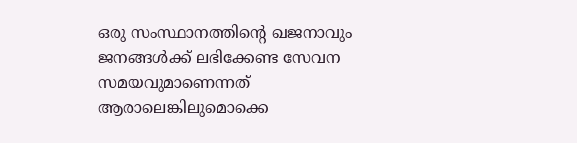ഒരു സംസ്ഥാനത്തിന്റെ ഖജനാവും ജനങ്ങൾക്ക് ലഭിക്കേണ്ട സേവന സമയവുമാണെന്നത് ആരാലെങ്കിലുമൊക്കെ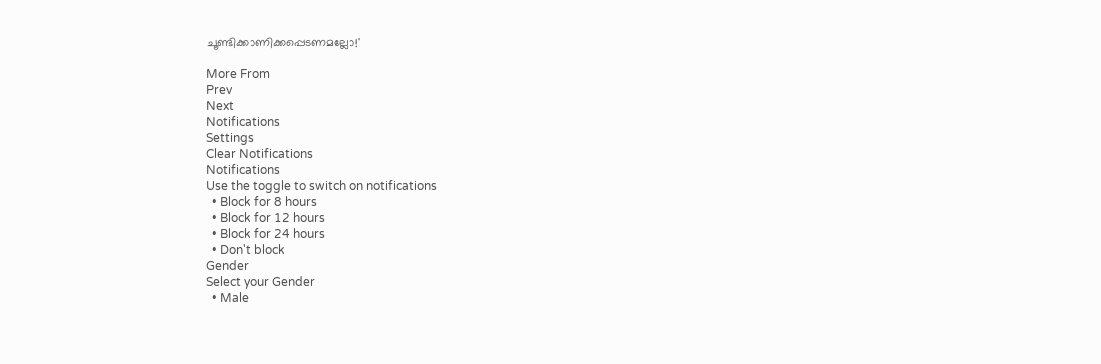ചൂണ്ടിക്കാണിക്കപ്പെടണമല്ലോ!'

More From
Prev
Next
Notifications
Settings
Clear Notifications
Notifications
Use the toggle to switch on notifications
  • Block for 8 hours
  • Block for 12 hours
  • Block for 24 hours
  • Don't block
Gender
Select your Gender
  • Male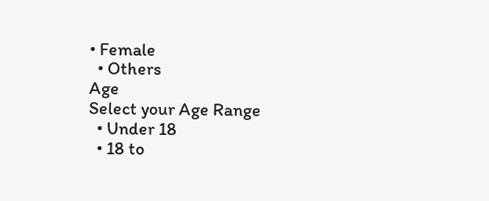• Female
  • Others
Age
Select your Age Range
  • Under 18
  • 18 to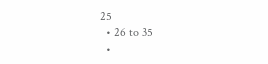25
  • 26 to 35
  •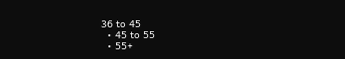36 to 45
  • 45 to 55
  • 55+